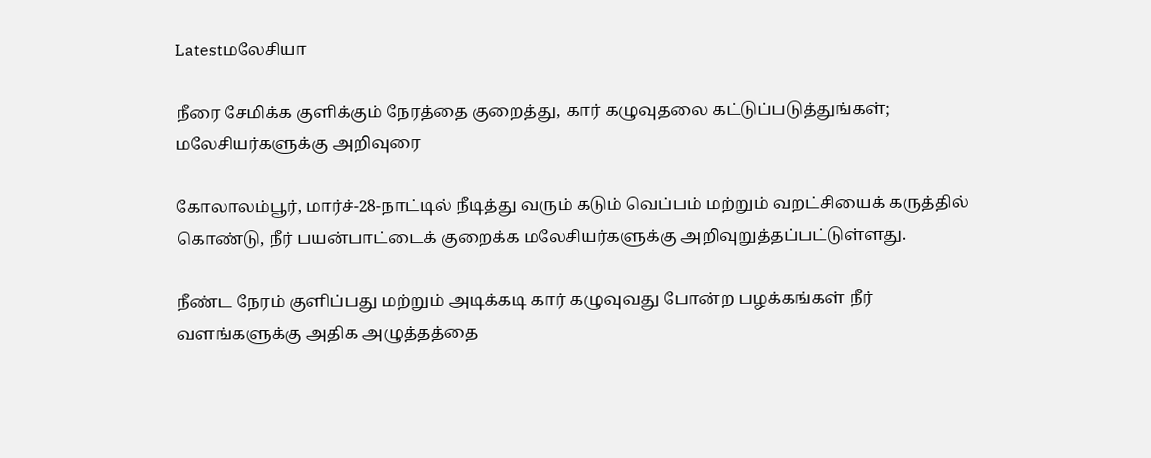Latestமலேசியா

நீரை சேமிக்க குளிக்கும் நேரத்தை குறைத்து, கார் கழுவுதலை கட்டுப்படுத்துங்கள்; மலேசியர்களுக்கு அறிவுரை

கோலாலம்பூர், மார்ச்-28-நாட்டில் நீடித்து வரும் கடும் வெப்பம் மற்றும் வறட்சியைக் கருத்தில் கொண்டு, நீர் பயன்பாட்டைக் குறைக்க மலேசியர்களுக்கு அறிவுறுத்தப்பட்டுள்ளது.

நீண்ட நேரம் குளிப்பது மற்றும் அடிக்கடி கார் கழுவுவது போன்ற பழக்கங்கள் நீர் வளங்களுக்கு அதிக அழுத்தத்தை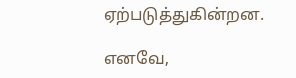ஏற்படுத்துகின்றன.

எனவே,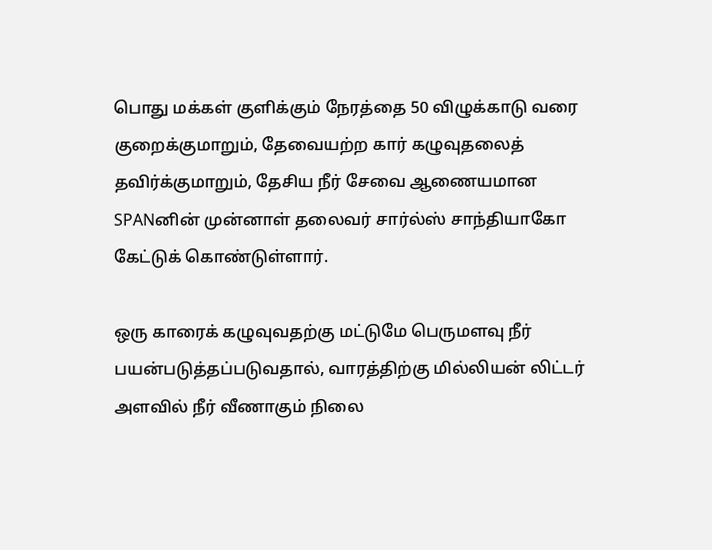பொது மக்கள் குளிக்கும் நேரத்தை 50 விழுக்காடு வரை குறைக்குமாறும், தேவையற்ற கார் கழுவுதலைத் தவிர்க்குமாறும், தேசிய நீர் சேவை ஆணையமான SPANனின் முன்னாள் தலைவர் சார்ல்ஸ் சாந்தியாகோ கேட்டுக் கொண்டுள்ளார்.

ஒரு காரைக் கழுவுவதற்கு மட்டுமே பெருமளவு நீர் பயன்படுத்தப்படுவதால், வாரத்திற்கு மில்லியன் லிட்டர் அளவில் நீர் வீணாகும் நிலை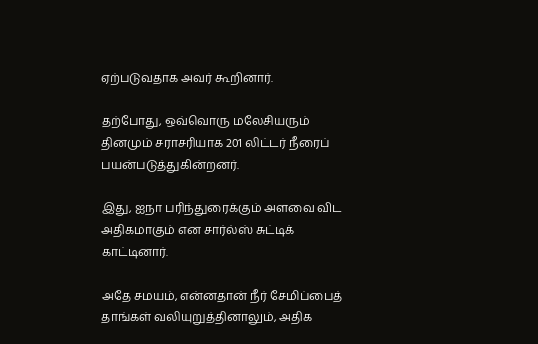ஏற்படுவதாக அவர் கூறினார்.

தற்போது, ஒவ்வொரு மலேசியரும் தினமும் சராசரியாக 201 லிட்டர் நீரைப் பயன்படுத்துகின்றனர்.

இது, ஐநா பரிந்துரைக்கும் அளவை விட அதிகமாகும் என சார்ல்ஸ் சுட்டிக் காட்டினார்.

அதே சமயம், என்னதான் நீர் சேமிப்பைத் தாங்கள் வலியுறுத்தினாலும், அதிக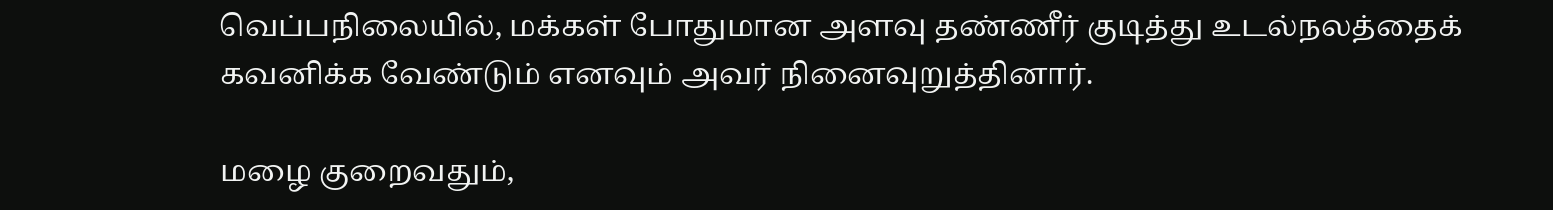வெப்பநிலையில், மக்கள் போதுமான அளவு தண்ணீர் குடித்து உடல்நலத்தைக் கவனிக்க வேண்டும் எனவும் அவர் நினைவுறுத்தினார்.

மழை குறைவதும்,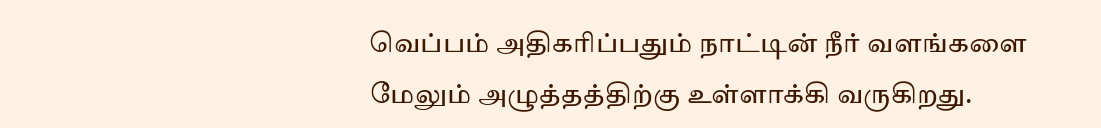வெப்பம் அதிகரிப்பதும் நாட்டின் நீர் வளங்களை மேலும் அழுத்தத்திற்கு உள்ளாக்கி வருகிறது.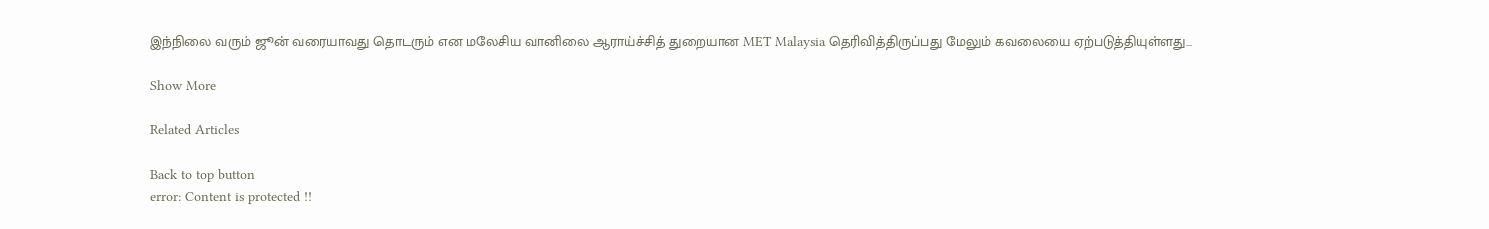இந்நிலை வரும் ஜூன் வரையாவது தொடரும் என மலேசிய வானிலை ஆராய்ச்சித் துறையான MET Malaysia தெரிவித்திருப்பது மேலும் கவலையை ஏற்படுத்தியுள்ளது…

Show More

Related Articles

Back to top button
error: Content is protected !!